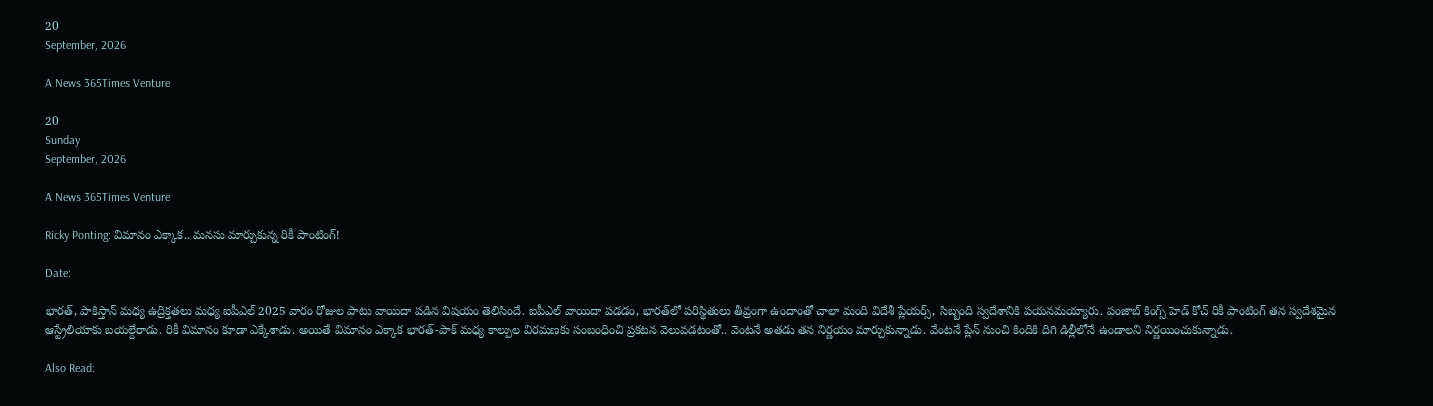20
September, 2026

A News 365Times Venture

20
Sunday
September, 2026

A News 365Times Venture

Ricky Ponting: విమానం ఎక్కాక.. మనసు మార్చుకున్న రికీ పాంటింగ్!

Date:

భారత్, పాకిస్తాన్ మధ్య ఉద్రిక్తతలు మధ్య ఐపీఎల్ 2025 వారం రోజుల పాటు వాయిదా పడిన విషయం తెలిసిందే. ఐపీఎల్ వాయిదా పడడం, భారత్‌లో పరిస్థితులు తీవ్రంగా ఉందాంతో చాలా మంది విదేశీ ప్లేయర్స్, సిబ్బంది స్వదేశానికి పయనమయ్యారు. పంజాబ్ కింగ్స్ హెడ్ కోచ్ రికీ పాంటింగ్‌ తన స్వదేశమైన ఆస్ట్రేలియాకు బయల్దేరాడు. రికీ విమానం కూడా ఎక్కేశాడు. అయితే విమానం ఎక్కాక భారత్-పాక్ మధ్య కాల్పుల విరమణకు సంబంధించి ప్రకటన వెలువడటంతో.. వెంటనే అతడు తన నిర్ణయం మార్చుకున్నాడు. వేంటనే ప్లేన్ నుంచి కిందికి దిగి డిల్లీలోనే ఉండాలని నిర్ణయించుకున్నాడు.

Also Read: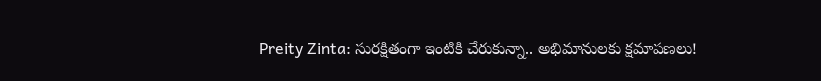Preity Zinta: సురక్షితంగా ఇంటికి చేరుకున్నా.. అభిమానులకు క్షమాపణలు!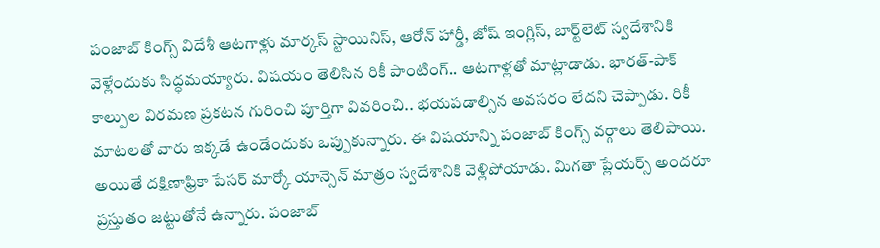పంజాబ్ కింగ్స్ విదేశీ ఆటగాళ్లు మార్కస్ స్టాయినిస్, ఆరోన్ హార్డీ, జోష్‌ ఇంగ్లిస్, బార్ట్‌లెట్‌ స్వదేశానికి వెళ్లేందుకు సిద్ధమయ్యారు. విషయం తెలిసిన రికీ పాంటింగ్.. ఆటగాళ్లతో మాట్లాడాడు. భారత్-పాక్ కాల్పుల విరమణ ప్రకటన గురించి పూర్తిగా వివరించి.. భయపడాల్సిన అవసరం లేదని చెప్పాడు. రికీ మాటలతో వారు ఇక్కడే ఉండేందుకు ఒప్పుకున్నారు. ఈ విషయాన్ని పంజాబ్ కింగ్స్ వర్గాలు తెలిపాయి. అయితే దక్షిణాఫ్రికా పేసర్ మార్కో యాన్సెన్ మాత్రం స్వదేశానికి వెళ్లిపోయాడు. మిగతా ప్లేయర్స్ అందరూ ప్రస్తుతం జట్టుతోనే ఉన్నారు. పంజాబ్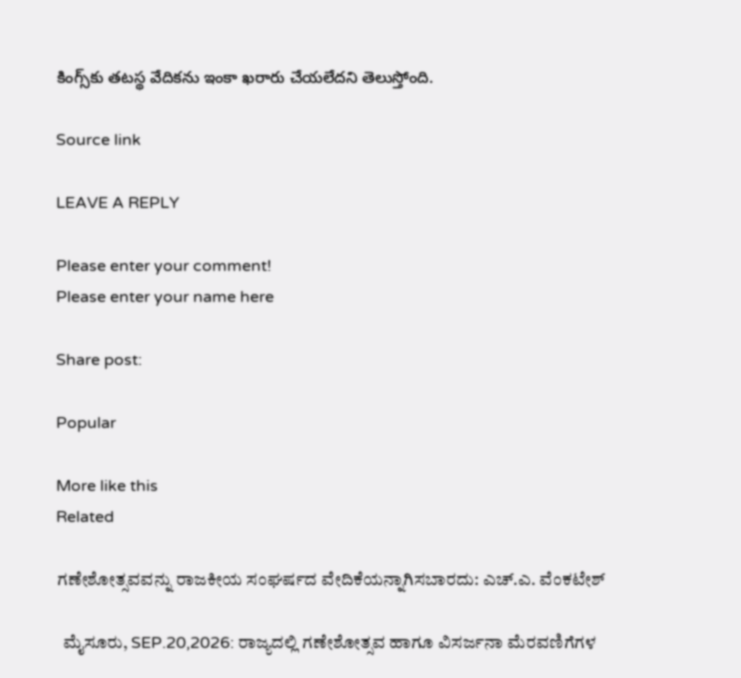కింగ్స్‌కు తటస్థ వేదికను ఇంకా ఖరారు చేయలేదని తెలుస్తోంది.

Source link

LEAVE A REPLY

Please enter your comment!
Please enter your name here

Share post:

Popular

More like this
Related

ಗಣೇಶೋತ್ಸವವನ್ನು ರಾಜಕೀಯ ಸಂಘರ್ಷದ ವೇದಿಕೆಯನ್ನಾಗಿಸಬಾರದು: ಎಚ್.ಎ. ವೆಂಕಟೇಶ್

  ಮೈಸೂರು, SEP.20,2026: ರಾಜ್ಯದಲ್ಲಿ ಗಣೇಶೋತ್ಸವ ಹಾಗೂ ವಿಸರ್ಜನಾ ಮೆರವಣಿಗೆಗಳ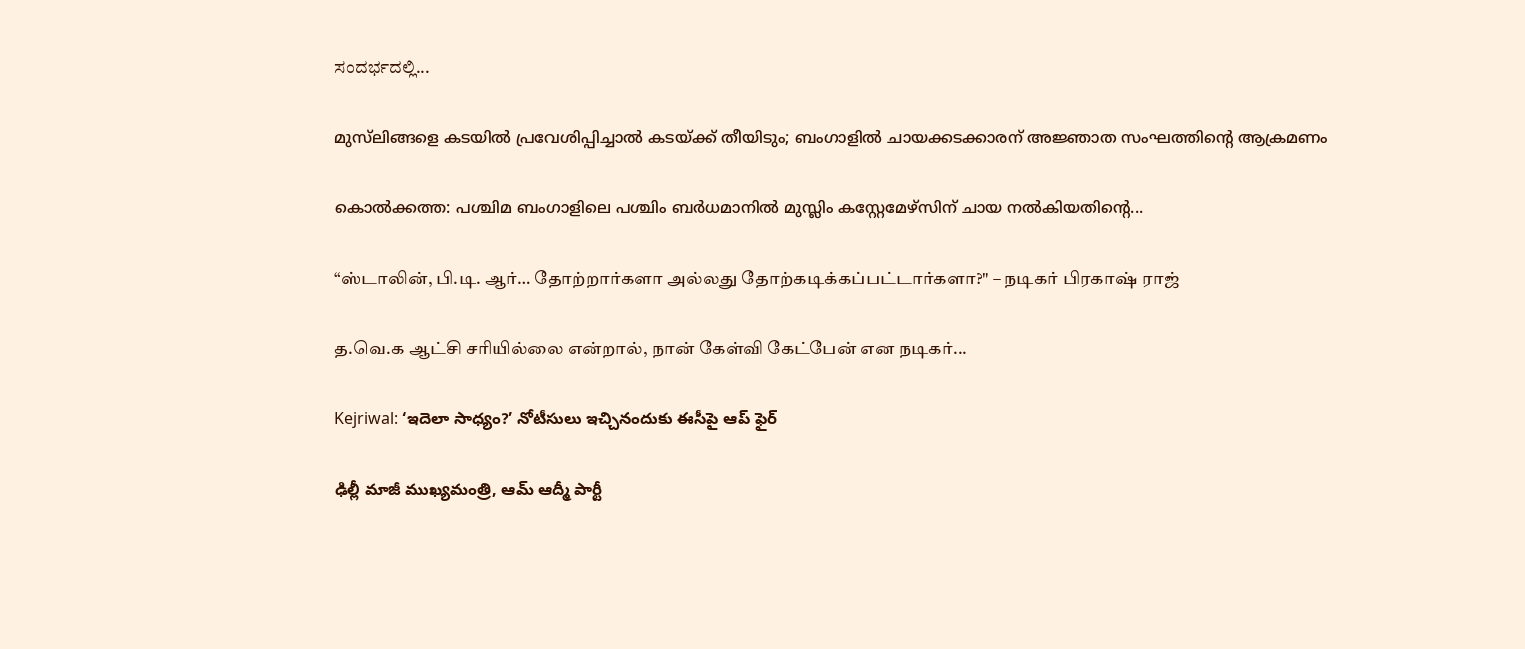ಸಂದರ್ಭದಲ್ಲಿ...

മുസ്‌ലിങ്ങളെ കടയില്‍ പ്രവേശിപ്പിച്ചാല്‍ കടയ്ക്ക് തീയിടും; ബംഗാളില്‍ ചായക്കടക്കാരന് അജ്ഞാത സംഘത്തിന്റെ ആക്രമണം

കൊല്‍ക്കത്ത: പശ്ചിമ ബംഗാളിലെ പശ്ചിം ബര്‍ധമാനില്‍ മുസ്ലിം കസ്റ്റേമേഴ്സിന് ചായ നല്‍കിയതിന്റെ...

“ஸ்டாலின், பி.டி. ஆர்… தோற்றார்களா அல்லது தோற்கடிக்கப்பட்டார்களா?" – நடிகர் பிரகாஷ் ராஜ்

த.வெ.க ஆட்சி சரியில்லை என்றால், நான் கேள்வி கேட்பேன் என நடிகர்...

Kejriwal: ‘ఇదెలా సాధ్యం?’ నోటీసులు ఇచ్చినందుకు ఈసీపై ఆప్ ఫైర్

ఢిల్లీ మాజీ ముఖ్యమంత్రి, ఆమ్ ఆద్మీ పార్టీ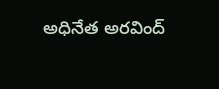అధినేత అరవింద్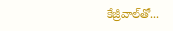కేజ్రీవాల్‌తో...